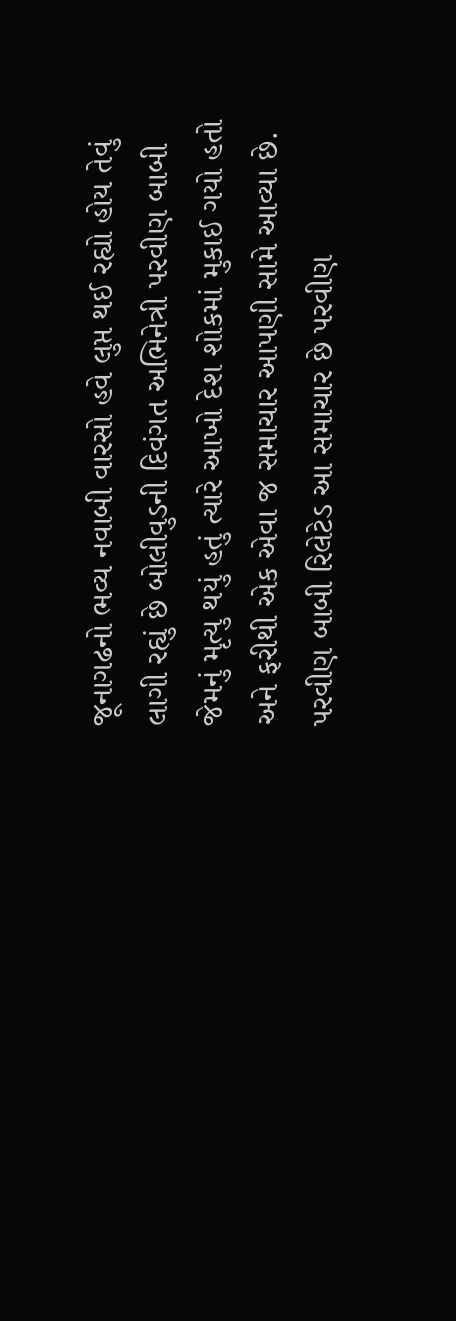જૂનાગઢનો ભવ્ય નવાબી વારસો હવે લુપ્ત થઈ રહ્યો હોય તેવું લાગી રહ્યું છે બોલીવુડની દિવંગત અભિનેત્રી પરવીણ બાબી જેમનું મૃત્યુ થયું હતું ત્યારે આખો દેશ શોકમાં મુકાઈ ગયો હતો અને ફરીથી એક એવા જ સમાચાર આપણી સામે આવ્યા છે. પરવીણ બાબી રિલેટેડ આ સમાચાર છે પરવીણ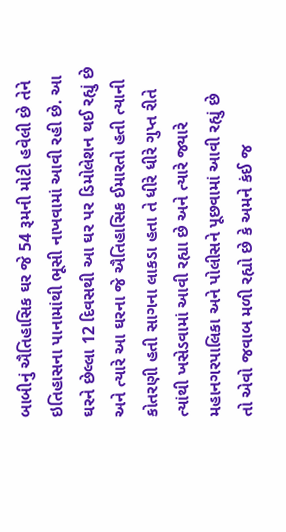બાબીનું ઐતિહાસિક ઘર જે 54 રૂમની મોટી હવેલી છે તેને ઇતિહાસના પાનામાંથી ભૂસી નાખવામાં આવી રહી છે. આ ઘરને છેલ્લા 12 દિવસથી આ ઘર પર ડિમોલેશન થઈ રહ્યું છે અને ત્યારે આ ઘરના જે ઐતિહાસિક ઈમારતો હતી ત્યાની કોતરણી હતી સાગના લાકડા હતા તે ધીરે ધીરે ગુપ્ત રીતે ત્યાંથી ખસેડવામાં આવી રહ્યા છે અને ત્યારે જ્યારે મહાનગરપાલિકા અને પોલીસને પૂછવામાં આવી રહ્યું છે
તો એવો જવાબ મળી રહ્યો છે કે અમને કંઈ જ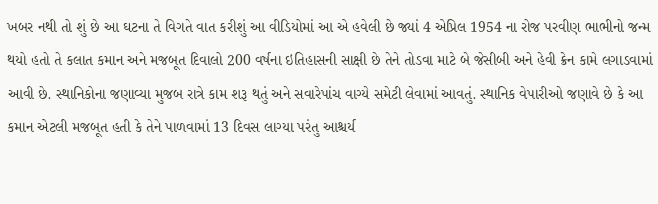ખબર નથી તો શું છે આ ઘટના તે વિગતે વાત કરીશું આ વીડિયોમાં આ એ હવેલી છે જ્યાં 4 એપ્રિલ 1954 ના રોજ પરવીણ ભાભીનો જન્મ થયો હતો તે કલાત કમાન અને મજબૂત દિવાલો 200 વર્ષના ઇતિહાસની સાક્ષી છે તેને તોડવા માટે બે જેસીબી અને હેવી ક્રેન કામે લગાડવામાં આવી છે. સ્થાનિકોના જણાવ્યા મુજબ રાત્રે કામ શરૂ થતું અને સવારેપાંચ વાગ્યે સમેટી લેવામાં આવતું. સ્થાનિક વેપારીઓ જણાવે છે કે આ કમાન એટલી મજબૂત હતી કે તેને પાળવામાં 13 દિવસ લાગ્યા પરંતુ આશ્ચર્ય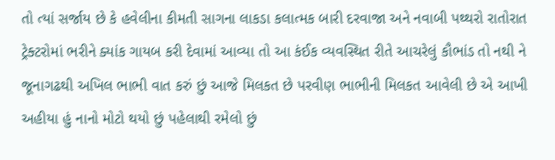તો ત્યાં સર્જાય છે કે હવેલીના કીમતી સાગના લાકડા કલાત્મક બારી દરવાજા અને નવાબી પથ્થરો રાતોરાત ટ્રેક્ટરોમાં ભરીને ક્યાંક ગાયબ કરી દેવામાં આવ્યા તો આ કંઈક વ્યવસ્થિત રીતે આચરેલું કૌભાંડ તો નથી ને જૂનાગઢથી અખિલ ભાભી વાત કરું છું આજે મિલકત છે પરવીણ ભાભીની મિલકત આવેલી છે એ આખી અહીયા હું નાનો મોટો થયો છું પહેલાથી રમેલો છું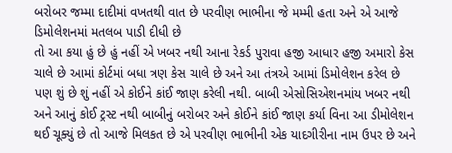બરોબર જમ્મા દાદીમાં વખતથી વાત છે પરવીણ ભાભીના જે મમ્મી હતા અને એ આજે ડિમોલેશનમાં મતલબ પાડી દીધી છે
તો આ કયા હું છે હું નહીં એ ખબર નથી આના રેકર્ડ પુરાવા હજી આધાર હજી અમારો કેસ ચાલે છે આમાં કોર્ટમાં બધા ત્રણ કેસ ચાલે છે અને આ તંત્રએ આમાં ડિમોલેશન કરેલ છે પણ શું છે શું નહીં એ કોઈને કાંઈ જાણ કરેલી નથી. બાબી એસોસિએશનમાંય ખબર નથી અને આનું કોઈ ટ્રસ્ટ નથી બાબીનું બરોબર અને કોઈને કાંઈ જાણ કર્યા વિના આ ડીમોલેશન થઈ ચૂક્યું છે તો આજે મિલકત છે એ પરવીણ ભાભીની એક યાદગીરીના નામ ઉપર છે અને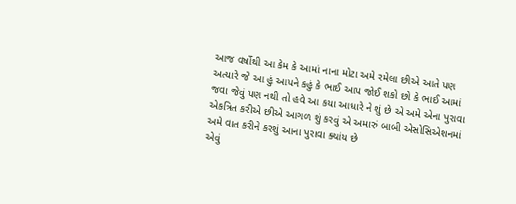આજ વર્ષોથી આ કેમ કે આમાં નાના મોટા અમે રમેલા છીએ આતે પણ અત્યારે જે આ હું આપને કહું કે ભાઈ આપ જોઈ શકો છો કે ભાઈ આમાં જવા જેવું પણ નથી તો હવે આ કયા આધારે ને શું છે એ અમે એના પુરાવા એકત્રિત કરીએ છીએ આગળ શું કરવું એ અમારું બાબી એસોસિએશનમાં અમે વાત કરીને કરશું આના પુરાવા ક્યાંય છે
એવું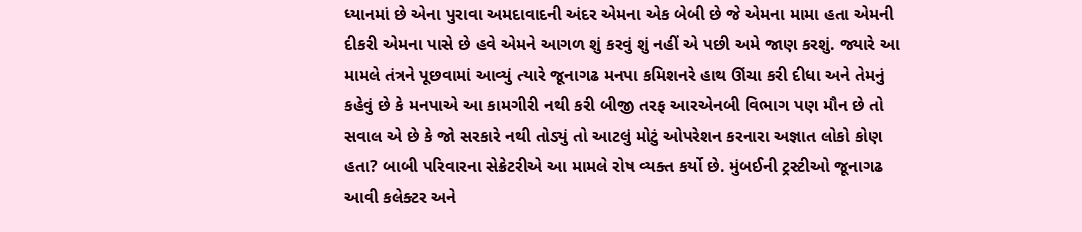ધ્યાનમાં છે એના પુરાવા અમદાવાદની અંદર એમના એક બેબી છે જે એમના મામા હતા એમની દીકરી એમના પાસે છે હવે એમને આગળ શું કરવું શું નહીં એ પછી અમે જાણ કરશું. જ્યારે આ મામલે તંત્રને પૂછવામાં આવ્યું ત્યારે જૂનાગઢ મનપા કમિશનરે હાથ ઊંચા કરી દીધા અને તેમનું કહેવું છે કે મનપાએ આ કામગીરી નથી કરી બીજી તરફ આરએનબી વિભાગ પણ મૌન છે તો સવાલ એ છે કે જો સરકારે નથી તોડ્યું તો આટલું મોટું ઓપરેશન કરનારા અજ્ઞાત લોકો કોણ હતા? બાબી પરિવારના સેક્રેટરીએ આ મામલે રોષ વ્યક્ત કર્યો છે. મુંબઈની ટ્રસ્ટીઓ જૂનાગઢ આવી કલેક્ટર અને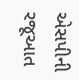એસપીની રજૂઆત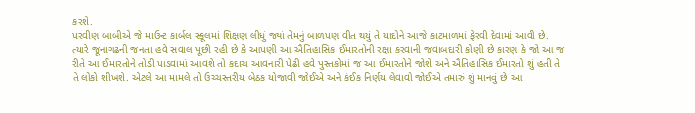કરશે.
પરવીણ બાબીએ જે માઉન્ટ કાર્બલ સ્કૂલમાં શિક્ષણ લીધું જ્યાં તેમનું બાળપણ વીત થયું તે યાદોને આજે કાટમાળમાં ફેરવી દેવામાં આવી છે. ત્યારે જૂનાગઢની જનતા હવે સવાલ પૂછી રહી છે કે આપણી આ ઐતિહાસિક ઈમારતોની રક્ષા કરવાની જવાબદારી કોણી છે કારણ કે જો આ જ રીતે આ ઈમારતોને તોડી પાડવામાં આવશે તો કદાચ આવનારી પેઢી હવે પુસ્તકોમાં જ આ ઈમારતોને જોશે અને ઐતિહાસિક ઈમારતો શું હતી તે તે લોકો શીખશે. એટલે આ મામલે તો ઉચ્ચસ્તરીય બેઠક યોજાવી જોઈએ અને કંઈક નિર્ણય લેવાવો જોઈએ તમારું શું માનવું છે આ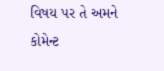વિષય પર તે અમને કોમેન્ટ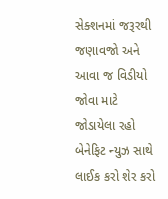સેક્શનમાં જરૂરથી જણાવજો અને આવા જ વિડીયો જોવા માટે જોડાયેલા રહો બેનેફિટ ન્યુઝ સાથે લાઈક કરો શેર કરો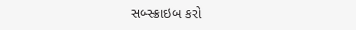સબ્સ્ક્રાઇબ કરો